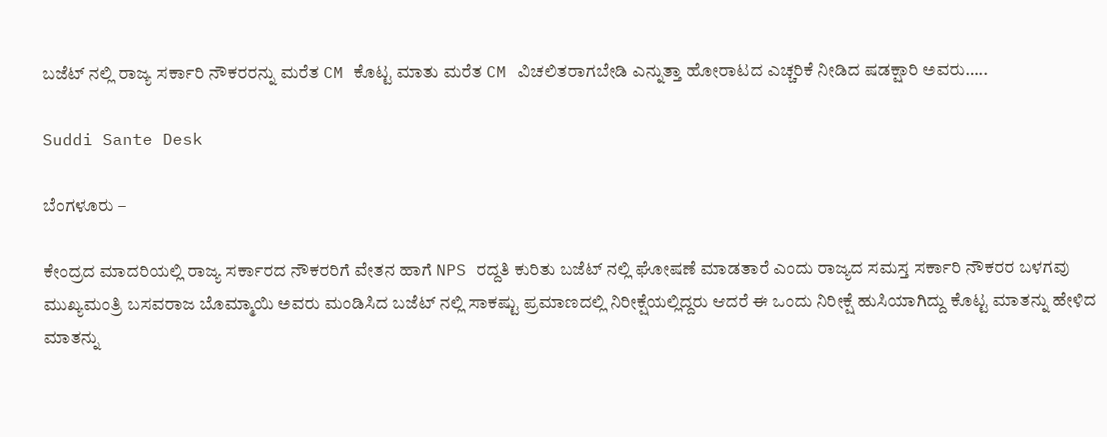ಬಜೆಟ್ ನಲ್ಲಿ ರಾಜ್ಯ ಸರ್ಕಾರಿ ನೌಕರರನ್ನು ಮರೆತ CM ಕೊಟ್ಟ ಮಾತು ಮರೆತ CM ವಿಚಲಿತರಾಗಬೇಡಿ ಎನ್ನುತ್ತಾ ಹೋರಾಟದ ಎಚ್ಚರಿಕೆ ನೀಡಿದ ಷಡಕ್ಷಾರಿ ಅವರು…..

Suddi Sante Desk

ಬೆಂಗಳೂರು –

ಕೇಂದ್ರದ ಮಾದರಿಯಲ್ಲಿ ರಾಜ್ಯ ಸರ್ಕಾರದ ನೌಕರರಿಗೆ ವೇತನ ಹಾಗೆ NPS ರದ್ದತಿ ಕುರಿತು ಬಜೆಟ್ ನಲ್ಲಿ ಘೋಷಣೆ ಮಾಡತಾರೆ ಎಂದು ರಾಜ್ಯದ ಸಮಸ್ತ ಸರ್ಕಾರಿ ನೌಕರರ ಬಳಗವು ಮುಖ್ಯಮಂತ್ರಿ ಬಸವರಾಜ ಬೊಮ್ಮಾಯಿ ಅವರು ಮಂಡಿಸಿದ ಬಜೆಟ್ ನಲ್ಲಿ ಸಾಕಷ್ಟು ಪ್ರಮಾಣದಲ್ಲಿ ನಿರೀಕ್ಷೆಯಲ್ಲಿದ್ದರು ಆದರೆ ಈ ಒಂದು ನಿರೀಕ್ಷೆ ಹುಸಿಯಾಗಿದ್ದು ಕೊಟ್ಟ ಮಾತನ್ನು ಹೇಳಿದ ಮಾತನ್ನು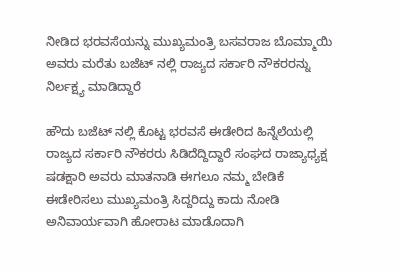ನೀಡಿದ ಭರವಸೆಯನ್ನು ಮುಖ್ಯಮಂತ್ರಿ ಬಸವರಾಜ ಬೊಮ್ಮಾಯಿ ಅವರು ಮರೆತು ಬಜೆಟ್ ನಲ್ಲಿ ರಾಜ್ಯದ ಸರ್ಕಾರಿ ನೌಕರರನ್ನು ನಿರ್ಲಕ್ಷ್ಯ ಮಾಡಿದ್ದಾರೆ

ಹೌದು ಬಜೆಟ್ ನಲ್ಲಿ ಕೊಟ್ಟ ಭರವಸೆ ಈಡೇರಿದ ಹಿನ್ನೆಲೆಯಲ್ಲಿ ರಾಜ್ಯದ ಸರ್ಕಾರಿ ನೌಕರರು ಸಿಡಿದೆದ್ದಿದ್ದಾರೆ‌ ಸಂಘದ ರಾಜ್ಯಾಧ್ಯಕ್ಷ ಷಡಕ್ಷಾರಿ ಅವರು ಮಾತನಾಡಿ ಈಗಲೂ ನಮ್ಮ ಬೇಡಿಕೆ ಈಡೇರಿಸಲು ಮುಖ್ಯಮಂತ್ರಿ ಸಿದ್ದರಿದ್ದು ಕಾದು ನೋಡಿ ಅನಿವಾರ್ಯವಾಗಿ ಹೋರಾಟ ಮಾಡೊದಾಗಿ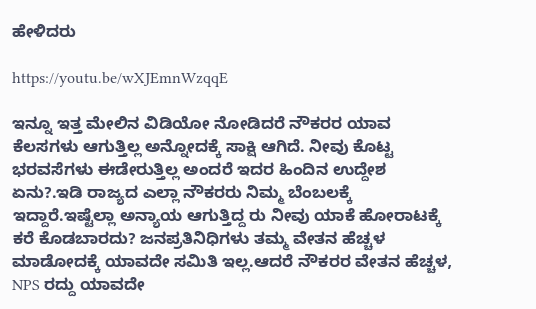ಹೇಳಿದರು

https://youtu.be/wXJEmnWzqqE

ಇನ್ನೂ ಇತ್ತ ಮೇಲಿನ ವಿಡಿಯೋ ನೋಡಿದರೆ ನೌಕರರ ಯಾವ ಕೆಲಸಗಳು ಆಗುತ್ತಿಲ್ಲ ಅನ್ನೋದಕ್ಕೆ ಸಾಕ್ಷಿ ಆಗಿದೆ. ನೀವು ಕೊಟ್ಟ ಭರವಸೆಗಳು ಈಡೇರುತ್ತಿಲ್ಲ ಅಂದರೆ ಇದರ ಹಿಂದಿನ ಉದ್ದೇಶ ಏನು?.ಇಡಿ ರಾಜ್ಯದ ಎಲ್ಲಾ ನೌಕರರು ನಿಮ್ಮ ಬೆಂಬಲಕ್ಕೆ ಇದ್ದಾರೆ.ಇಷ್ಟೆಲ್ಲಾ ಅನ್ಯಾಯ ಆಗುತ್ತಿದ್ದ ರು ನೀವು ಯಾಕೆ ಹೋರಾಟಕ್ಕೆ ಕರೆ ಕೊಡಬಾರದು? ಜನಪ್ರತಿನಿಧಿಗಳು ತಮ್ಮ ವೇತನ ಹೆಚ್ಚಳ ಮಾಡೋದಕ್ಕೆ ಯಾವದೇ ಸಮಿತಿ ಇಲ್ಲ.ಆದರೆ ನೌಕರರ ವೇತನ ಹೆಚ್ಚಳ, NPS ರದ್ದು ಯಾವದೇ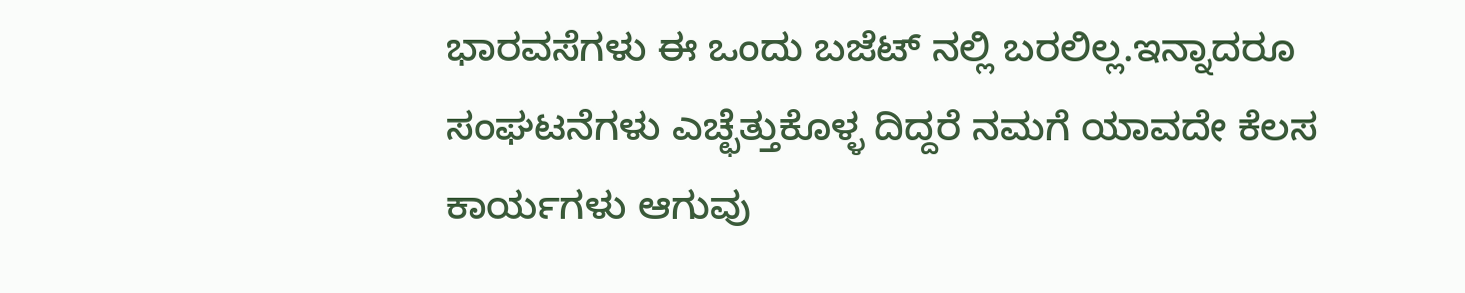ಭಾರವಸೆಗಳು ಈ ಒಂದು ಬಜೆಟ್ ನಲ್ಲಿ ಬರಲಿಲ್ಲ.ಇನ್ನಾದರೂ ಸಂಘಟನೆಗಳು ಎಚ್ಛೆತ್ತುಕೊಳ್ಳ ದಿದ್ದರೆ ನಮಗೆ ಯಾವದೇ ಕೆಲಸ ಕಾರ್ಯಗಳು ಆಗುವು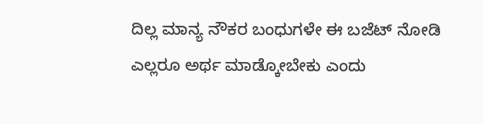ದಿಲ್ಲ ಮಾನ್ಯ ನೌಕರ ಬಂಧುಗಳೇ ಈ ಬಜೆಟ್ ನೋಡಿ ಎಲ್ಲರೂ ಅರ್ಥ ಮಾಡ್ಕೋಬೇಕು ಎಂದು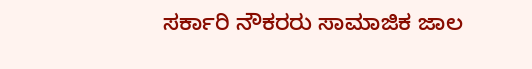ಸರ್ಕಾರಿ ನೌಕರರು ಸಾಮಾಜಿಕ ಜಾಲ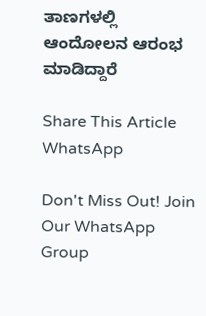ತಾಣಗಳಲ್ಲಿ ಆಂದೋಲನ ಆರಂಭ ಮಾಡಿದ್ದಾರೆ

Share This Article
WhatsApp

Don't Miss Out! Join Our WhatsApp Group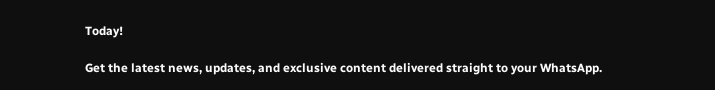Today!

Get the latest news, updates, and exclusive content delivered straight to your WhatsApp.